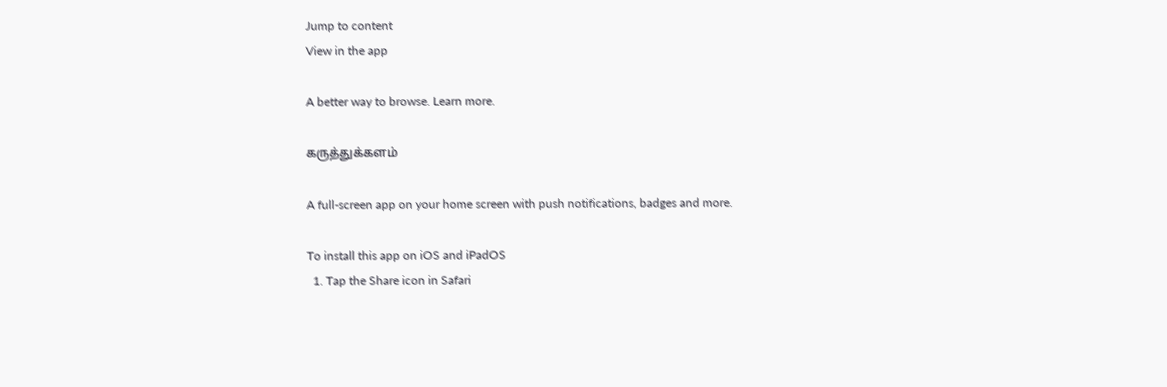Jump to content
View in the app

A better way to browse. Learn more.

கருத்துக்களம்

A full-screen app on your home screen with push notifications, badges and more.

To install this app on iOS and iPadOS
  1. Tap the Share icon in Safari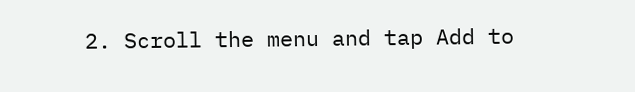2. Scroll the menu and tap Add to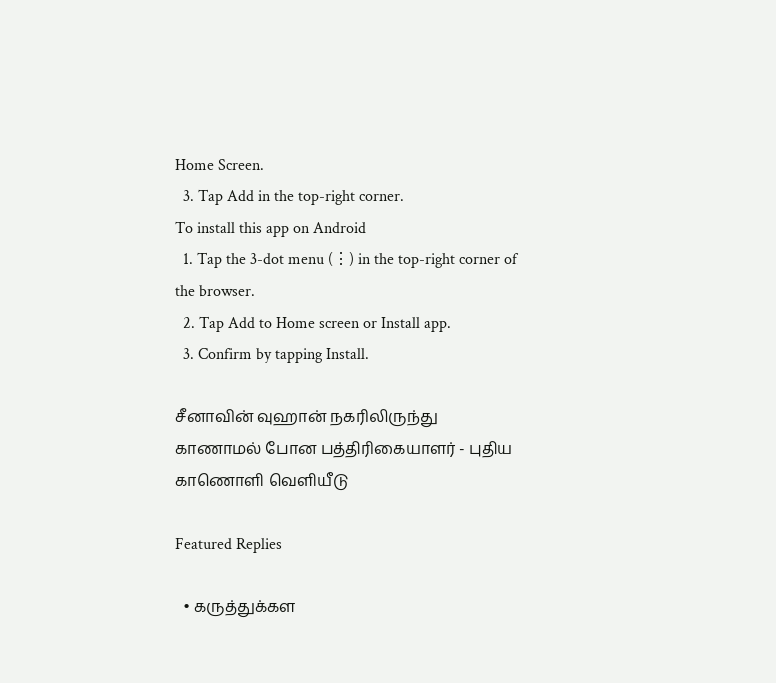Home Screen.
  3. Tap Add in the top-right corner.
To install this app on Android
  1. Tap the 3-dot menu (⋮) in the top-right corner of the browser.
  2. Tap Add to Home screen or Install app.
  3. Confirm by tapping Install.

சீனாவின் வுஹான் நகரிலிருந்து காணாமல் போன பத்திரிகையாளர் - புதிய காணொளி வெளியீடு

Featured Replies

  • கருத்துக்கள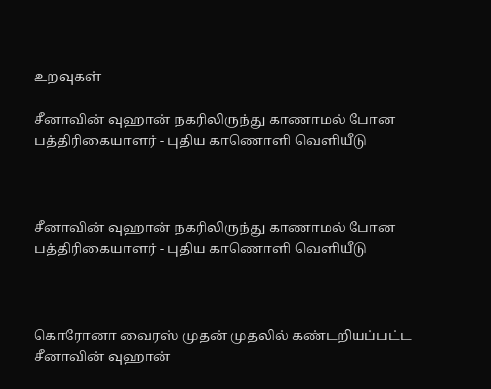உறவுகள்

சீனாவின் வுஹான் நகரிலிருந்து காணாமல் போன பத்திரிகையாளர் - புதிய காணொளி வெளியீடு



சீனாவின் வுஹான் நகரிலிருந்து காணாமல் போன பத்திரிகையாளர் - புதிய காணொளி வெளியீடு



கொரோனா வைரஸ் முதன் முதலில் கண்டறியப்பட்ட சீனாவின் வுஹான்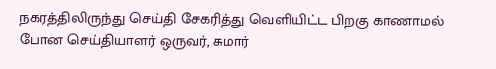நகரத்திலிருந்து செய்தி சேகரித்து வெளியிட்ட பிறகு காணாமல் போன செய்தியாளர் ஒருவர், சுமார்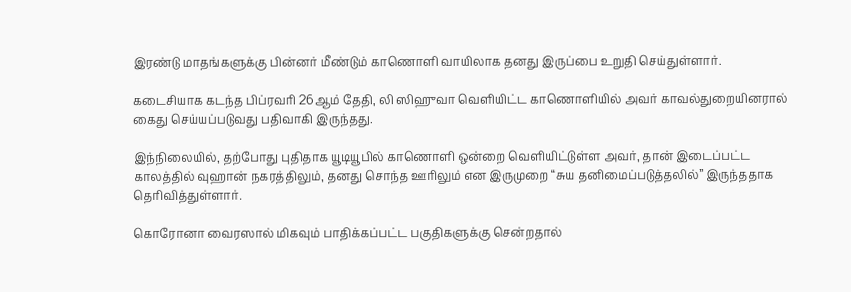இரண்டு மாதங்களுக்கு பின்னர் மீண்டும் காணொளி வாயிலாக தனது இருப்பை உறுதி செய்துள்ளார்.

கடைசியாக கடந்த பிப்ரவரி 26ஆம் தேதி, லி ஸிஹுவா வெளியிட்ட காணொளியில் அவர் காவல்துறையினரால் கைது செய்யப்படுவது பதிவாகி இருந்தது.

இந்நிலையில், தற்போது புதிதாக யூடியூபில் காணொளி ஒன்றை வெளியிட்டுள்ள அவர், தான் இடைப்பட்ட காலத்தில் வுஹான் நகரத்திலும், தனது சொந்த ஊரிலும் என இருமுறை “சுய தனிமைப்படுத்தலில்” இருந்ததாக தெரிவித்துள்ளார்.

கொரோனா வைரஸால் மிகவும் பாதிக்கப்பட்ட பகுதிகளுக்கு சென்றதால்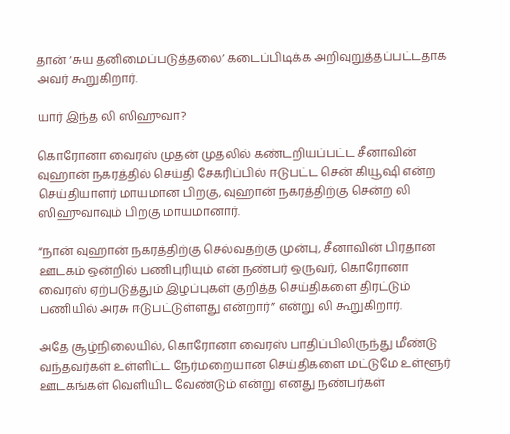தான் ‘சுய தனிமைப்படுத்தலை’ கடைப்பிடிக்க அறிவுறுத்தப்பட்டதாக அவர் கூறுகிறார்.

யார் இந்த லி ஸிஹுவா?

கொரோனா வைரஸ் முதன் முதலில் கண்டறியப்பட்ட சீனாவின் வுஹான் நகரத்தில் செய்தி சேகரிப்பில் ஈடுபட்ட சென் கியூஷி என்ற செய்தியாளர் மாயமான பிறகு, வுஹான் நகரத்திற்கு சென்ற லி ஸிஹுவாவும் பிறகு மாயமானார்.

“நான் வுஹான் நகரத்திற்கு செல்வதற்கு முன்பு, சீனாவின் பிரதான ஊடகம் ஒன்றில் பணிபுரியும் என் நண்பர் ஒருவர், கொரோனா வைரஸ் ஏற்படுத்தும் இழப்புகள் குறித்த செய்திகளை திரட்டும் பணியில் அரசு ஈடுபட்டுள்ளது என்றார்” என்று லி கூறுகிறார்.

அதே சூழ்நிலையில், கொரோனா வைரஸ் பாதிப்பிலிருந்து மீண்டு வந்தவர்கள் உள்ளிட்ட நேர்மறையான செய்திகளை மட்டுமே உள்ளூர் ஊடகங்கள் வெளியிட வேண்டும் என்று எனது நண்பர்கள்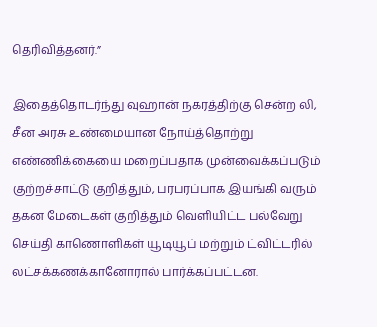தெரிவித்தனர்.”

இதைத்தொடர்ந்து வுஹான் நகரத்திற்கு சென்ற லி, சீன அரசு உண்மையான நோய்த்தொற்று எண்ணிக்கையை மறைப்பதாக முன்வைக்கப்படும் குற்றச்சாட்டு குறித்தும், பரபரப்பாக இயங்கி வரும் தகன மேடைகள் குறித்தும் வெளியிட்ட பல்வேறு செய்தி காணொளிகள் யூடியூப் மற்றும் ட்விட்டரில் லட்சக்கணக்கானோரால் பார்க்கப்பட்டன.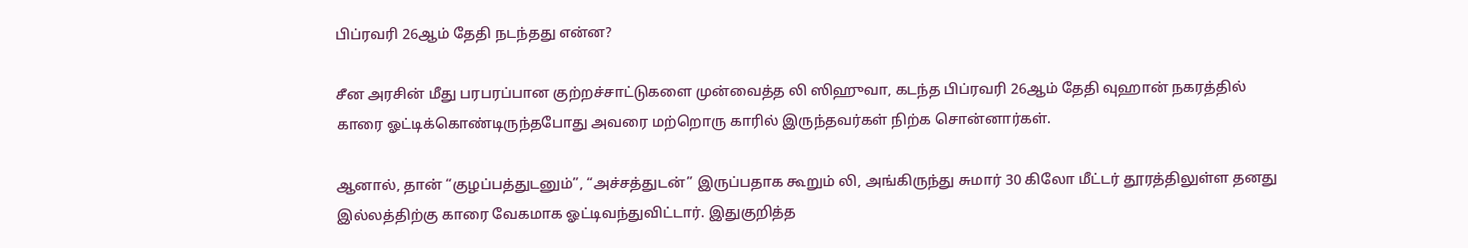பிப்ரவரி 26ஆம் தேதி நடந்தது என்ன?

சீன அரசின் மீது பரபரப்பான குற்றச்சாட்டுகளை முன்வைத்த லி ஸிஹுவா, கடந்த பிப்ரவரி 26ஆம் தேதி வுஹான் நகரத்தில் காரை ஓட்டிக்கொண்டிருந்தபோது அவரை மற்றொரு காரில் இருந்தவர்கள் நிற்க சொன்னார்கள்.

ஆனால், தான் “குழப்பத்துடனும்”, “அச்சத்துடன்” இருப்பதாக கூறும் லி, அங்கிருந்து சுமார் 30 கிலோ மீட்டர் தூரத்திலுள்ள தனது இல்லத்திற்கு காரை வேகமாக ஓட்டிவந்துவிட்டார். இதுகுறித்த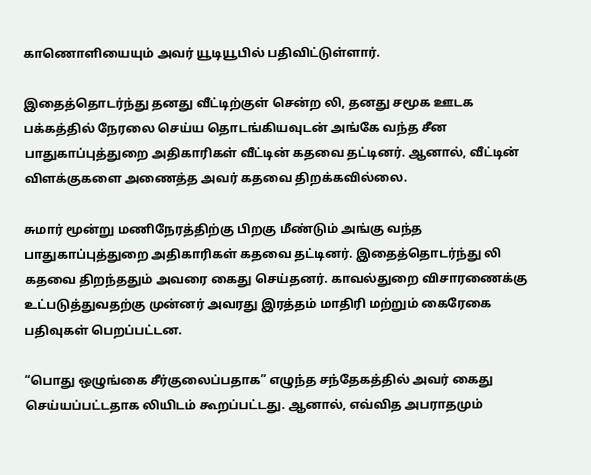காணொளியையும் அவர் யூடியூபில் பதிவிட்டுள்ளார்.

இதைத்தொடர்ந்து தனது வீட்டிற்குள் சென்ற லி, தனது சமூக ஊடக பக்கத்தில் நேரலை செய்ய தொடங்கியவுடன் அங்கே வந்த சீன பாதுகாப்புத்துறை அதிகாரிகள் வீட்டின் கதவை தட்டினர். ஆனால், வீட்டின் விளக்குகளை அணைத்த அவர் கதவை திறக்கவில்லை.

சுமார் மூன்று மணிநேரத்திற்கு பிறகு மீண்டும் அங்கு வந்த பாதுகாப்புத்துறை அதிகாரிகள் கதவை தட்டினர். இதைத்தொடர்ந்து லி கதவை திறந்ததும் அவரை கைது செய்தனர். காவல்துறை விசாரணைக்கு உட்படுத்துவதற்கு முன்னர் அவரது இரத்தம் மாதிரி மற்றும் கைரேகை பதிவுகள் பெறப்பட்டன.

“பொது ஒழுங்கை சீர்குலைப்பதாக” எழுந்த சந்தேகத்தில் அவர் கைது செய்யப்பட்டதாக லியிடம் கூறப்பட்டது. ஆனால், எவ்வித அபராதமும்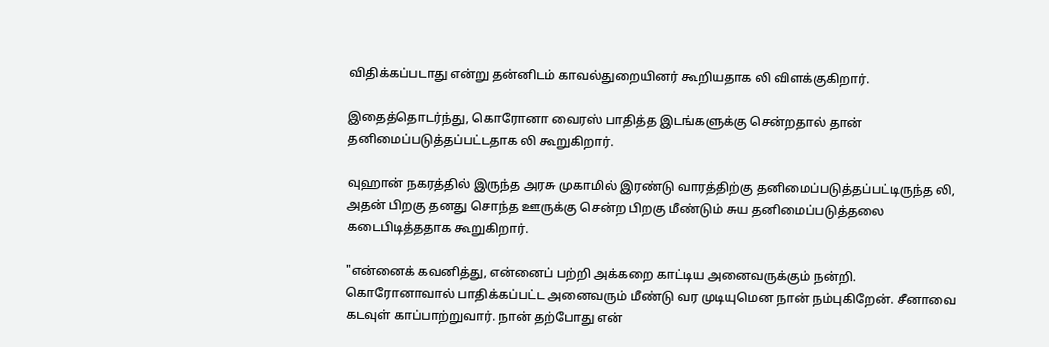விதிக்கப்படாது என்று தன்னிடம் காவல்துறையினர் கூறியதாக லி விளக்குகிறார்.

இதைத்தொடர்ந்து, கொரோனா வைரஸ் பாதித்த இடங்களுக்கு சென்றதால் தான் தனிமைப்படுத்தப்பட்டதாக லி கூறுகிறார்.

வுஹான் நகரத்தில் இருந்த அரசு முகாமில் இரண்டு வாரத்திற்கு தனிமைப்படுத்தப்பட்டிருந்த லி, அதன் பிறகு தனது சொந்த ஊருக்கு சென்ற பிறகு மீண்டும் சுய தனிமைப்படுத்தலை கடைபிடித்ததாக கூறுகிறார்.

"என்னைக் கவனித்து, என்னைப் பற்றி அக்கறை காட்டிய அனைவருக்கும் நன்றி. கொரோனாவால் பாதிக்கப்பட்ட அனைவரும் மீண்டு வர முடியுமென நான் நம்புகிறேன். சீனாவை கடவுள் காப்பாற்றுவார். நான் தற்போது என்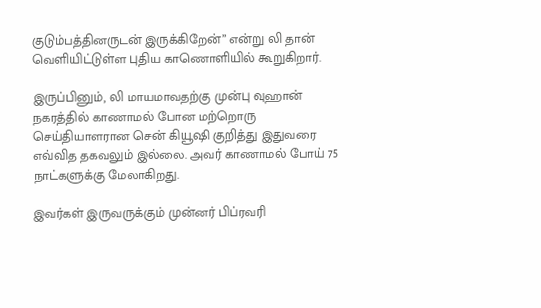குடும்பத்தினருடன் இருக்கிறேன்” என்று லி தான் வெளியிட்டுள்ள புதிய காணொளியில் கூறுகிறார்.

இருப்பினும், லி மாயமாவதற்கு முன்பு வுஹான் நகரத்தில் காணாமல் போன மற்றொரு செய்தியாளரான சென் கியூஷி குறித்து இதுவரை எவ்வித தகவலும் இல்லை. அவர் காணாமல் போய் 75 நாட்களுக்கு மேலாகிறது.

இவர்கள் இருவருக்கும் முன்னர் பிப்ரவரி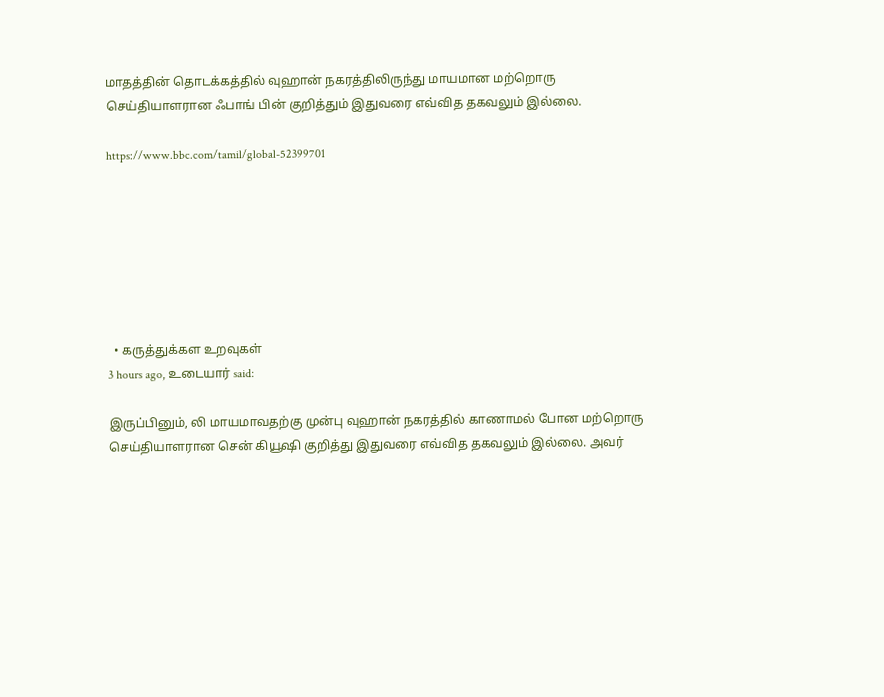மாதத்தின் தொடக்கத்தில் வுஹான் நகரத்திலிருந்து மாயமான மற்றொரு செய்தியாளரான ஃபாங் பின் குறித்தும் இதுவரை எவ்வித தகவலும் இல்லை.

https://www.bbc.com/tamil/global-52399701







  • கருத்துக்கள உறவுகள்
3 hours ago, உடையார் said:

இருப்பினும், லி மாயமாவதற்கு முன்பு வுஹான் நகரத்தில் காணாமல் போன மற்றொரு செய்தியாளரான சென் கியூஷி குறித்து இதுவரை எவ்வித தகவலும் இல்லை. அவர்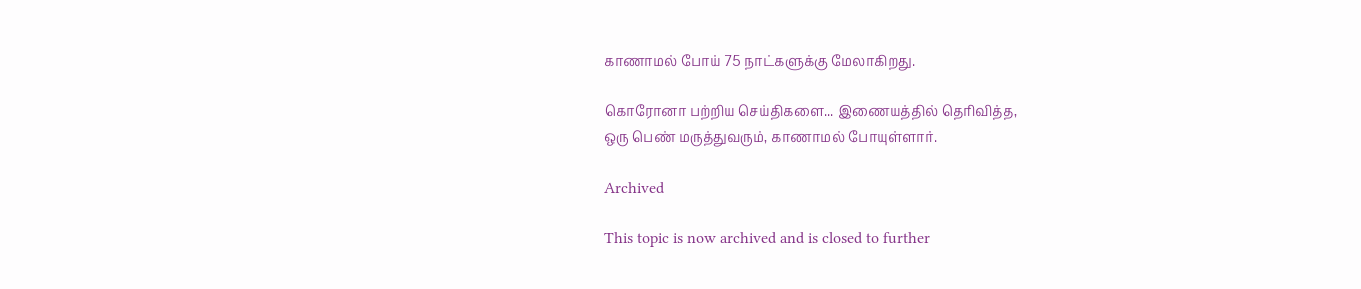காணாமல் போய் 75 நாட்களுக்கு மேலாகிறது.

கொரோனா பற்றிய செய்திகளை... இணையத்தில் தெரிவித்த,
ஒரு பெண் மருத்துவரும், காணாமல் போயுள்ளார்.

Archived

This topic is now archived and is closed to further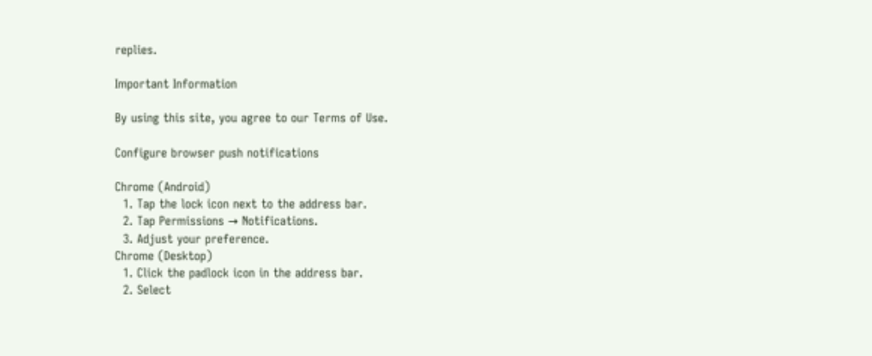replies.

Important Information

By using this site, you agree to our Terms of Use.

Configure browser push notifications

Chrome (Android)
  1. Tap the lock icon next to the address bar.
  2. Tap Permissions → Notifications.
  3. Adjust your preference.
Chrome (Desktop)
  1. Click the padlock icon in the address bar.
  2. Select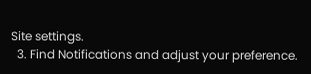Site settings.
  3. Find Notifications and adjust your preference.